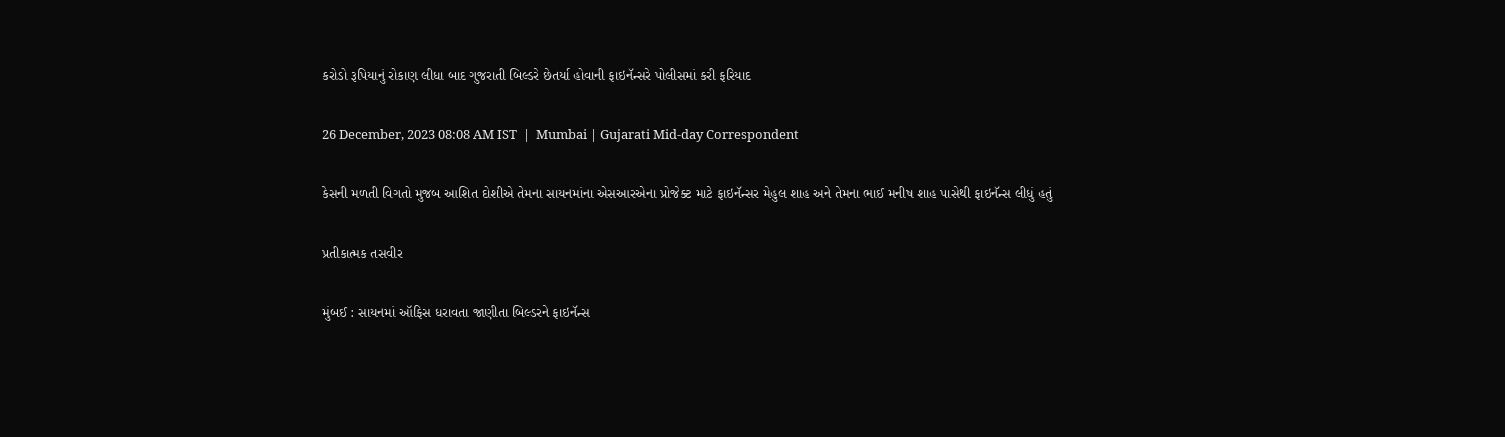કરોડો રૂપિયાનું રોકાણ લીધા બાદ ગુજરાતી બિલ્ડરે છેતર્યા હોવાની ફાઇનૅન્સરે પોલીસમાં કરી ફરિયાદ

26 December, 2023 08:08 AM IST  |  Mumbai | Gujarati Mid-day Correspondent

કેસની મળતી વિગતો મુજબ આશિત દોશીએ તેમના સાયનમાંના એસઆરએના પ્રોજેક્ટ માટે ફાઇનૅન્સર મેહુલ શાહ અને તેમના ભાઈ મનીષ શાહ પાસેથી ફાઇનૅન્સ લીધું હતું

પ્રતીકાત્મક તસવીર

મુંબઈ : સાયનમાં ઑફિસ ધરાવતા જાણીતા બિલ્ડરને ફાઇનૅન્સ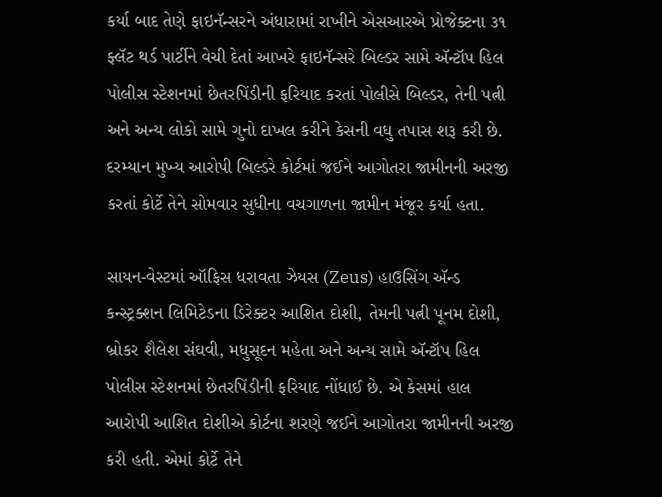કર્યા બાદ તેણે ફાઇનૅન્સરને અંધારામાં રાખીને એસઆરએ પ્રોજેક્ટના ૩૧ ફ્લૅટ થર્ડ પાર્ટીને વેચી દેતાં આખરે ફાઇનૅન્સરે બિલ્ડર સામે ઍન્ટૉપ હિલ પોલીસ સ્ટેશનમાં છેતરપિંડીની ફરિયાદ કરતાં પોલીસે બિલ્ડર, તેની પત્ની અને અન્ય લોકો સામે ગુનો દાખલ કરીને કેસની વધુ તપાસ શરૂ કરી છે. દરમ્યાન મુખ્ય આરોપી બિલ્ડરે કોર્ટમાં જઈને આગોતરા જામીનની અરજી કરતાં કોર્ટે તેને સોમવાર સુધીના વચગાળના જામીન મંજૂર કર્યા હતા.

સાયન-વેસ્ટમાં ઑફિસ ધરાવતા ઝેયસ (Zeus) હાઉસિંગ ઍન્ડ કન્સ્ટ્રક્શન લિમિટેડના ડિરેક્ટર આશિત દોશી, તેમની પત્ની પૂનમ દોશી, બ્રોકર શૈલેશ સંઘવી, મધુસૂદન મહેતા અને અન્ય સામે ઍન્ટૉપ હિલ પોલીસ સ્ટેશનમાં છેતરપિંડીની ફરિયાદ નોંધાઈ છે. એ કેસમાં હાલ આરોપી આશિત દોશીએ કોર્ટના શરણે જઈને આગોતરા જામીનની અરજી કરી હતી. એમાં કોર્ટે તેને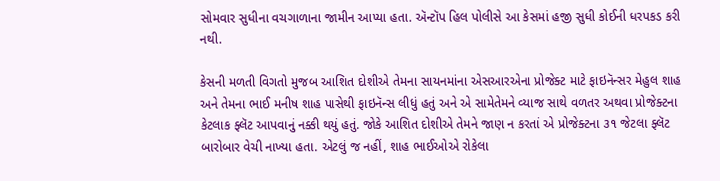સોમવાર સુધીના વચગાળાના જામીન આપ્યા હતા. ઍન્ટૉપ હિલ પોલીસે આ કેસમાં હજી સુધી કોઈની ધરપકડ કરી નથી.

કેસની મળતી વિગતો મુજબ આશિત દોશીએ તેમના સાયનમાંના એસઆરએના પ્રોજેક્ટ માટે ફાઇનૅન્સર મેહુલ શાહ અને તેમના ભાઈ મનીષ શાહ પાસેથી ફાઇનૅન્સ લીધું હતું અને એ સામેતેમને વ્યાજ સાથે વળતર અથવા પ્રોજેક્ટના કેટલાક ફ્લૅટ આપવાનું નક્કી થયું હતું. જોકે આશિત દોશીએ તેમને જાણ ન કરતાં એ પ્રોજેક્ટના ૩૧ જેટલા ફ્લૅટ બારોબાર વેચી નાખ્યા હતા. એટલું જ નહીં, શાહ ભાઈઓએ રોકેલા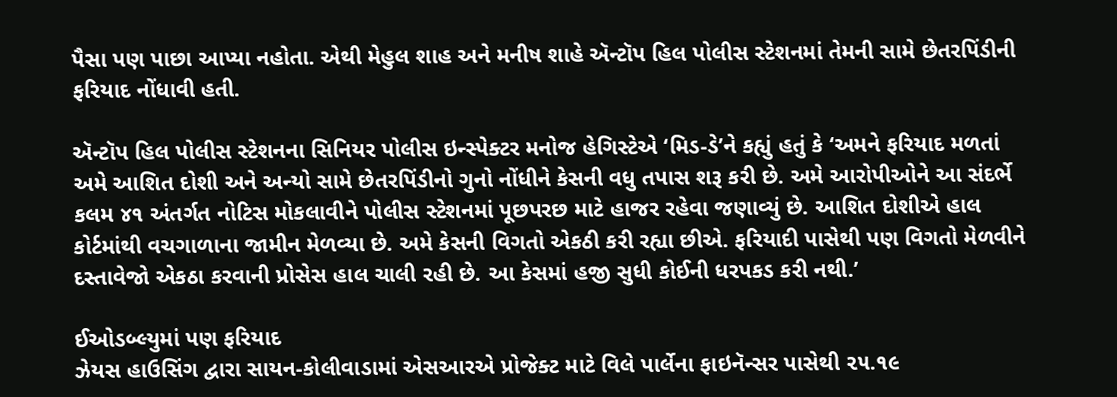પૈસા પણ પાછા આપ્યા નહોતા. એથી મેહુલ શાહ અને મનીષ શાહે ઍન્ટૉપ હિલ પોલીસ સ્ટેશનમાં તેમની સામે છેતરપિંડીની ફરિયાદ નોંધાવી હતી.

ઍન્ટૉપ હિલ પોલીસ સ્ટેશનના સિનિયર પોલીસ ઇન્સ્પેક્ટર મનોજ હેગિસ્ટેએ ‘મિડ-ડે’ને કહ્યું હતું કે ‘અમને ફરિયાદ મળતાં અમે આશિત દોશી અને અન્યો સામે છેતરપિંડીનો ગુનો નોંધીને કેસની વધુ તપાસ શરૂ કરી છે. અમે આરોપીઓને આ સંદર્ભે કલમ ૪૧ અંતર્ગત નોટિસ મોકલાવીને પોલીસ સ્ટેશનમાં પૂછપરછ માટે હાજર રહેવા જણાવ્યું છે. આશિત દોશીએ હાલ કોર્ટમાંથી વચગાળાના જામીન મેળવ્યા છે. અમે કેસની વિગતો એકઠી કરી રહ્યા છીએ. ફરિયાદી પાસેથી પણ વિગતો મેળવીને દસ્તાવેજો એકઠા કરવાની પ્રોસેસ હાલ ચાલી રહી છે. આ કેસમાં હજી સુધી કોઈની ધરપકડ કરી નથી.’

ઈઓડબ્લ્યુમાં પણ ફરિયાદ
ઝેયસ હાઉસિંગ દ્વારા સાયન-કોલીવાડામાં એસઆરએ પ્રોજેક્ટ માટે વિલે પાર્લેના ફાઇનૅન્સર પાસેથી ૨૫.૧૯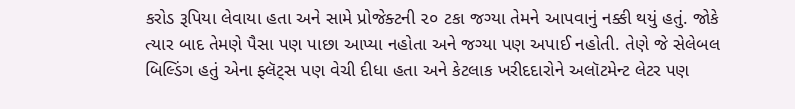કરોડ રૂપિયા લેવાયા હતા અને સામે પ્રોજેક્ટની ૨૦ ટકા જગ્યા તેમને આપવાનું નક્કી થયું હતું. જોકે ત્યાર બાદ તેમણે પૈસા પણ પાછા આપ્યા નહોતા અને જગ્યા પણ અપાઈ નહોતી. તેણે જે સેલેબલ બિલ્ડિંગ હતું એના ફ્લૅટ્સ પણ વેચી દીધા હતા અને કેટલાક ખરીદદારોને અલૉટમેન્ટ લેટર પણ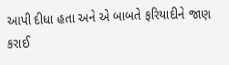આપી દીધા હતા અને એ બાબતે ફરિયાદીને જાણ કરાઈ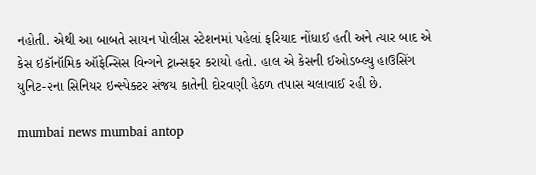નહોતી. એથી આ બાબતે સાયન પોલીસ સ્ટેશનમાં પહેલાં ફરિયાદ નોંધાઈ હતી અને ત્યાર બાદ એ કેસ ઇકૉનૉમિક ઑફેન્સિસ વિન્ગને ટ્રાન્સફર કરાયો હતો. હાલ એ કેસની ઈઓડબ્લ્યુ હાઉસિંગ યુનિટ-૨ના સિનિયર ઇન્સ્પેક્ટર સંજય કાતેની દોરવણી હેઠળ તપાસ ચલાવાઈ રહી છે.

mumbai news mumbai antop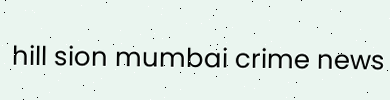hill sion mumbai crime news